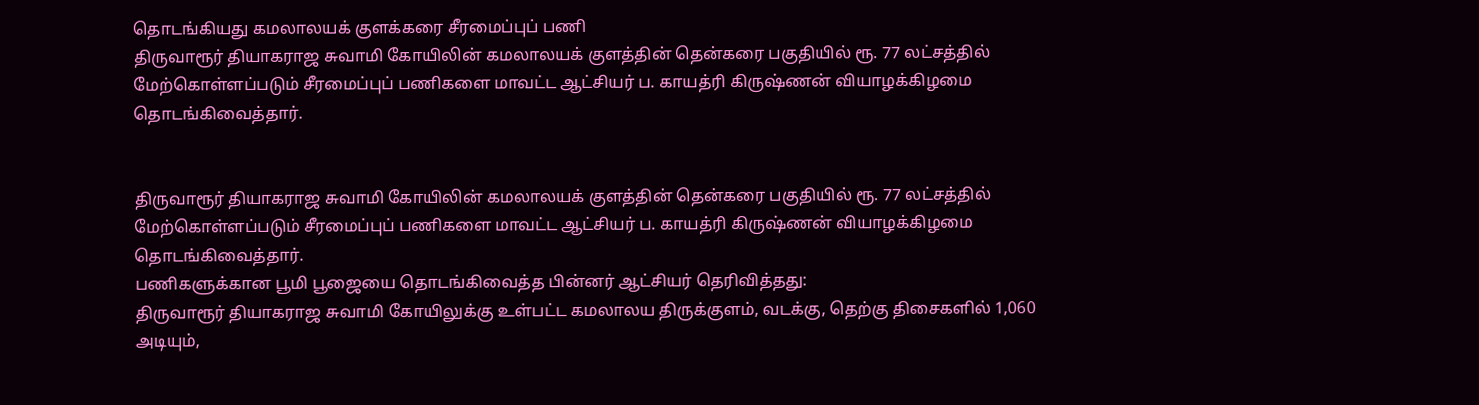தொடங்கியது கமலாலயக் குளக்கரை சீரமைப்புப் பணி
திருவாரூர் தியாகராஜ சுவாமி கோயிலின் கமலாலயக் குளத்தின் தென்கரை பகுதியில் ரூ. 77 லட்சத்தில் மேற்கொள்ளப்படும் சீரமைப்புப் பணிகளை மாவட்ட ஆட்சியர் ப. காயத்ரி கிருஷ்ணன் வியாழக்கிழமை தொடங்கிவைத்தார்.


திருவாரூர் தியாகராஜ சுவாமி கோயிலின் கமலாலயக் குளத்தின் தென்கரை பகுதியில் ரூ. 77 லட்சத்தில் மேற்கொள்ளப்படும் சீரமைப்புப் பணிகளை மாவட்ட ஆட்சியர் ப. காயத்ரி கிருஷ்ணன் வியாழக்கிழமை தொடங்கிவைத்தார்.
பணிகளுக்கான பூமி பூஜையை தொடங்கிவைத்த பின்னர் ஆட்சியர் தெரிவித்தது:
திருவாரூர் தியாகராஜ சுவாமி கோயிலுக்கு உள்பட்ட கமலாலய திருக்குளம், வடக்கு, தெற்கு திசைகளில் 1,060 அடியும்,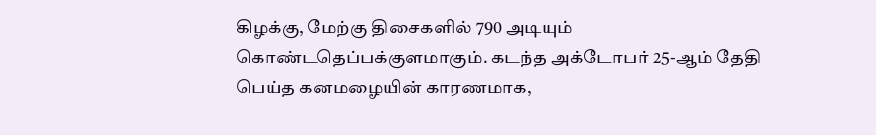கிழக்கு, மேற்கு திசைகளில் 790 அடியும் கொண்டதெப்பக்குளமாகும். கடந்த அக்டோபர் 25-ஆம் தேதி பெய்த கனமழையின் காரணமாக,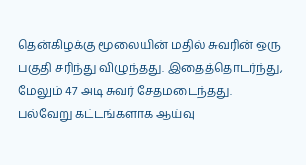தென்கிழக்கு மூலையின் மதில் சுவரின் ஒரு பகுதி சரிந்து விழுந்தது. இதைத்தொடர்ந்து, மேலும் 47 அடி சுவர் சேதமடைந்தது.
பல்வேறு கட்டங்களாக ஆய்வு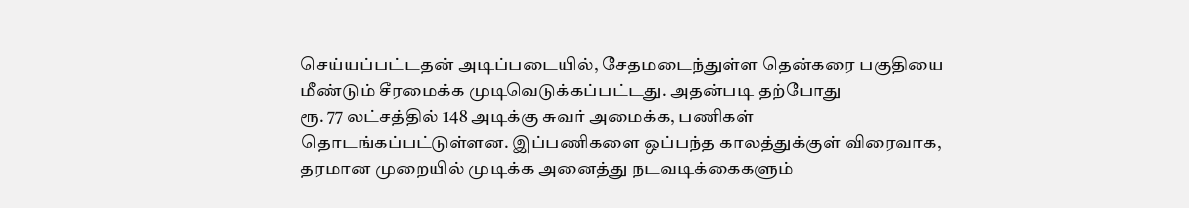செய்யப்பட்டதன் அடிப்படையில், சேதமடைந்துள்ள தென்கரை பகுதியை மீண்டும் சீரமைக்க முடிவெடுக்கப்பட்டது. அதன்படி தற்போது
ரூ. 77 லட்சத்தில் 148 அடிக்கு சுவர் அமைக்க, பணிகள் தொடங்கப்பட்டுள்ளன. இப்பணிகளை ஒப்பந்த காலத்துக்குள் விரைவாக, தரமான முறையில் முடிக்க அனைத்து நடவடிக்கைகளும்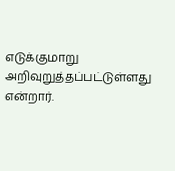எடுக்குமாறு அறிவுறுத்தப்பட்டுள்ளது என்றார்.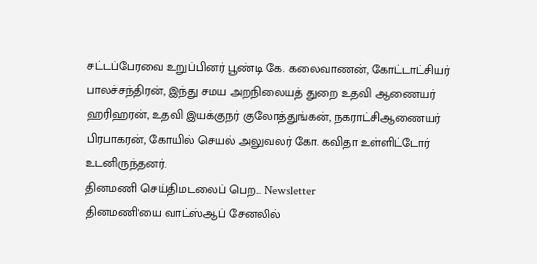சட்டப்பேரவை உறுப்பினர் பூண்டி கே. கலைவாணன், கோட்டாட்சியர் பாலச்சந்திரன், இந்து சமய அறநிலையத் துறை உதவி ஆணையர் ஹரிஹரன், உதவி இயக்குநர் குலோத்துங்கன், நகராட்சிஆணையர் பிரபாகரன், கோயில் செயல் அலுவலர் கோ. கவிதா உள்ளிட்டோர் உடனிருந்தனர்.
தினமணி செய்திமடலைப் பெற... Newsletter
தினமணி'யை வாட்ஸ்ஆப் சேனலில்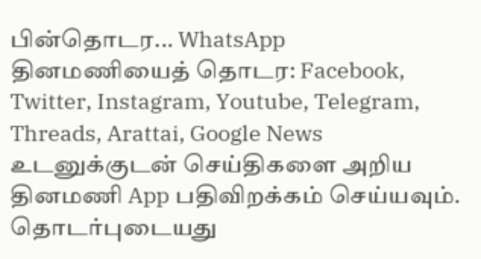பின்தொடர... WhatsApp
தினமணியைத் தொடர: Facebook, Twitter, Instagram, Youtube, Telegram, Threads, Arattai, Google News
உடனுக்குடன் செய்திகளை அறிய தினமணி App பதிவிறக்கம் செய்யவும்.
தொடர்புடையது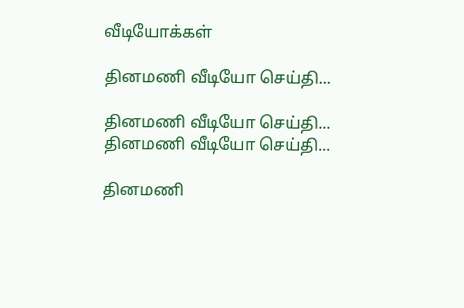வீடியோக்கள்

தினமணி வீடியோ செய்தி...

தினமணி வீடியோ செய்தி...
தினமணி வீடியோ செய்தி...

தினமணி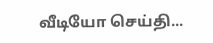வீடியோ செய்தி...